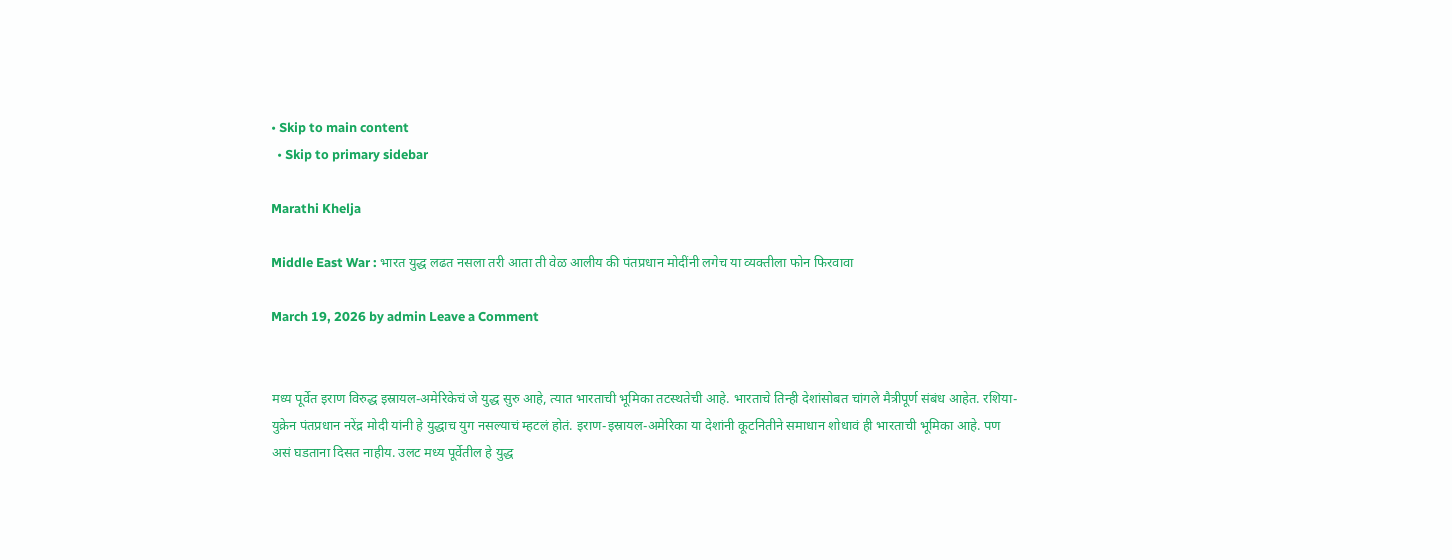• Skip to main content
  • Skip to primary sidebar

Marathi Khelja

Middle East War : भारत युद्ध लढत नसला तरी आता ती वेळ आलीय की पंतप्रधान मोदींनी लगेच या व्यक्तीला फोन फिरवावा

March 19, 2026 by admin Leave a Comment


मध्य पूर्वेत इराण विरुद्ध इस्रायल-अमेरिकेचं जे युद्ध सुरु आहे, त्यात भारताची भूमिका तटस्थतेची आहे. भारताचे तिन्ही देशांसोबत चांगले मैत्रीपूर्ण संबंध आहेत. रशिया-युक्रेन पंतप्रधान नरेंद्र मोदी यांनी हे युद्धाच युग नसल्याचं म्हटलं होतं. इराण-इस्रायल-अमेरिका या देशांनी कूटनितीने समाधान शोधावं ही भारताची भूमिका आहे. पण असं घडताना दिसत नाहीय. उलट मध्य पूर्वेतील हे युद्ध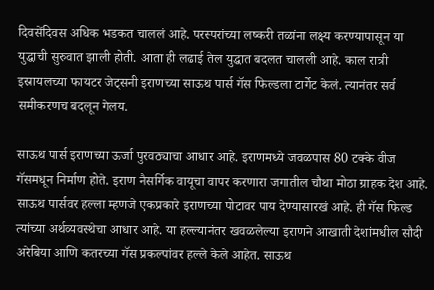दिवसेंदिवस अधिक भडकत चाललं आहे. परस्परांच्या लष्करी तळांना लक्ष्य करण्यापासून या युद्धाची सुरुवात झाली होती. आता ही लढाई तेल युद्धात बदलत चालली आहे. काल रात्री इस्रायलच्या फायटर जेट्सनी इराणच्या साऊथ पार्स गॅस फिल्डला टार्गेट केलं. त्यानंतर सर्व समीकरणच बदलून गेलय.

साऊथ पार्स इराणच्या ऊर्जा पुरवठ्याचा आधार आहे. इराणमध्ये जवळपास 80 टक्के वीज गॅसमधून निर्माण होते. इराण नैसर्गिक वायूचा वापर करणारा जगातील चौथा मोठा ग्राहक देश आहे. साऊथ पार्सवर हल्ला म्हणजे एकप्रकारे इराणच्या पोटावर पाय देण्यासारखं आहे. ही गॅस फिल्ड त्यांच्या अर्थव्यवस्थेचा आधार आहे. या हल्ल्यानंतर खवळलेल्या इराणने आखाती देशांमधील सौदी अरेबिया आणि कतरच्या गॅस प्रकल्पांवर हल्ले केले आहेत. साऊथ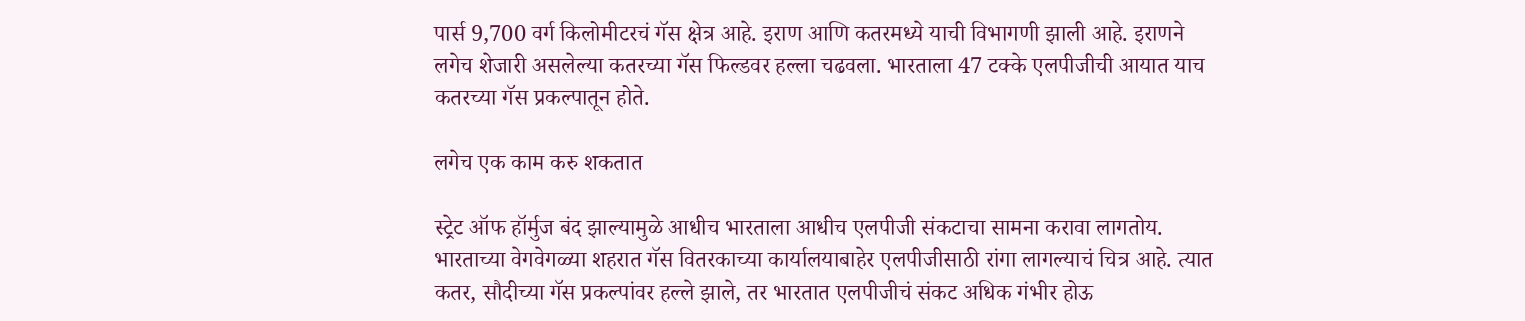पार्स 9,700 वर्ग किलोमीटरचं गॅस क्षेत्र आहे. इराण आणि कतरमध्ये याची विभागणी झाली आहे. इराणने लगेच शेजारी असलेल्या कतरच्या गॅस फिल्डवर हल्ला चढवला. भारताला 47 टक्के एलपीजीची आयात याच कतरच्या गॅस प्रकल्पातून होते.

लगेच एक काम करु शकतात

स्ट्रेट ऑफ हॉर्मुज बंद झाल्यामुळे आधीच भारताला आधीच एलपीजी संकटाचा सामना करावा लागतोय. भारताच्या वेगवेगळ्या शहरात गॅस वितरकाच्या कार्यालयाबाहेर एलपीजीसाठी रांगा लागल्याचं चित्र आहे. त्यात कतर, सौदीच्या गॅस प्रकल्पांवर हल्ले झाले, तर भारतात एलपीजीचं संकट अधिक गंभीर होऊ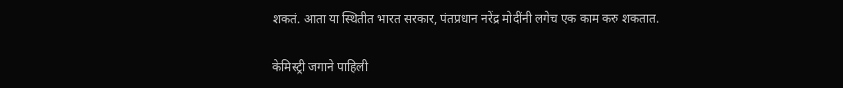शकतं. आता या स्थितीत भारत सरकार, पंतप्रधान नरेंद्र मोदींनी लगेच एक काम करु शकतात.

केमिस्ट्री जगाने पाहिली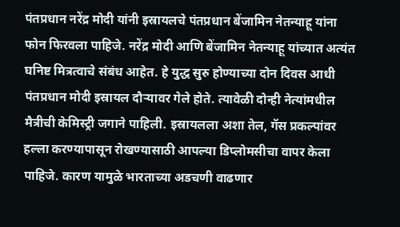पंतप्रधान नरेंद्र मोदी यांनी इस्रायलचे पंतप्रधान बेंजामिन नेतन्याहू यांना फोन फिरवला पाहिजे. नरेंद्र मोदी आणि बेंजामिन नेतन्याहू यांच्यात अत्यंत घनिष्ट मित्रत्वाचे संबंध आहेत. हे युद्ध सुरु होण्याच्या दोन दिवस आधी पंतप्रधान मोदी इस्रायल दौऱ्यावर गेले होते. त्यावेळी दोन्ही नेत्यांमधील मैत्रीची केमिस्ट्री जगाने पाहिली. इस्रायलला अशा तेल, गॅस प्रकल्पांवर हल्ला करण्यापासून रोखण्यासाठी आपल्या डिप्लोमसीचा वापर केला पाहिजे. कारण यामुळे भारताच्या अडचणी वाढणार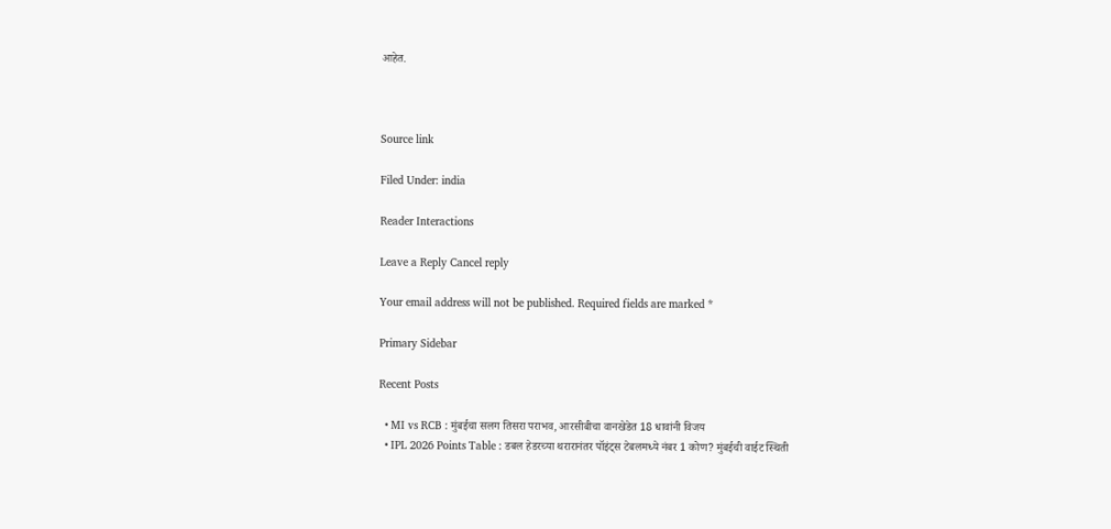आहेत.



Source link

Filed Under: india

Reader Interactions

Leave a Reply Cancel reply

Your email address will not be published. Required fields are marked *

Primary Sidebar

Recent Posts

  • MI vs RCB : मुंबईचा सलग तिसरा पराभव, आरसीबीचा वानखेडेत 18 धावांनी विजय
  • IPL 2026 Points Table : डबल हेडरच्या थरारानंतर पॉइंट्स टेबलमध्ये नंबर 1 कोण? मुंबईची वाईट स्थिती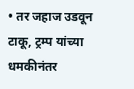• तर जहाज उडवून टाकू, ट्रम्प यांच्या धमकीनंतर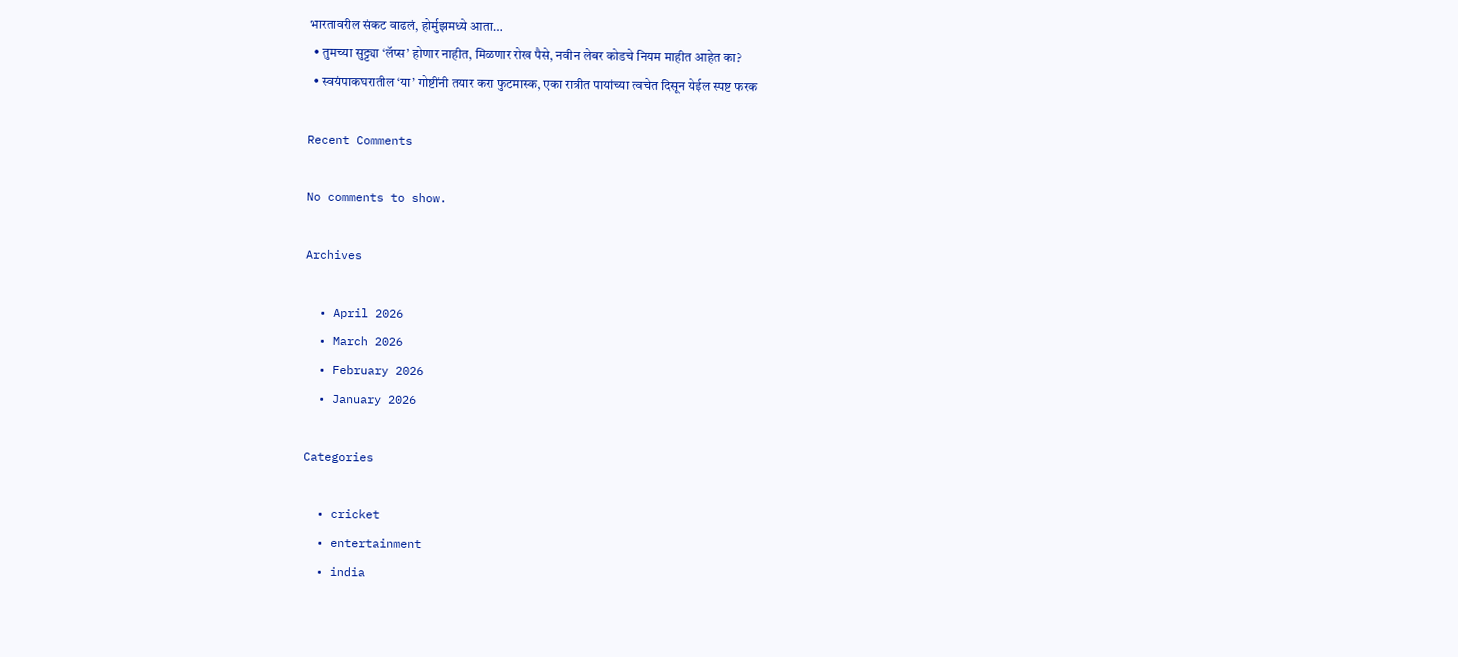भारतावरील संकट वाढलं, होर्मुझमध्ये आता…
  • तुमच्या सुट्ट्या ‘लॅप्स’ होणार नाहीत, मिळणार रोख पैसे, नवीन लेबर कोडचे नियम माहीत आहेत का?
  • स्वयंपाकघरातील ‘या’ गोष्टींनी तयार करा फुटमास्क, एका रात्रीत पायांच्या त्वचेत दिसून येईल स्पष्ट फरक

Recent Comments

No comments to show.

Archives

  • April 2026
  • March 2026
  • February 2026
  • January 2026

Categories

  • cricket
  • entertainment
  • india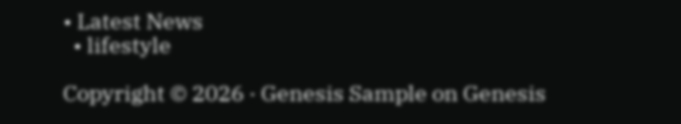• Latest News
  • lifestyle

Copyright © 2026 · Genesis Sample on Genesis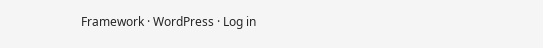Framework · WordPress · Log in